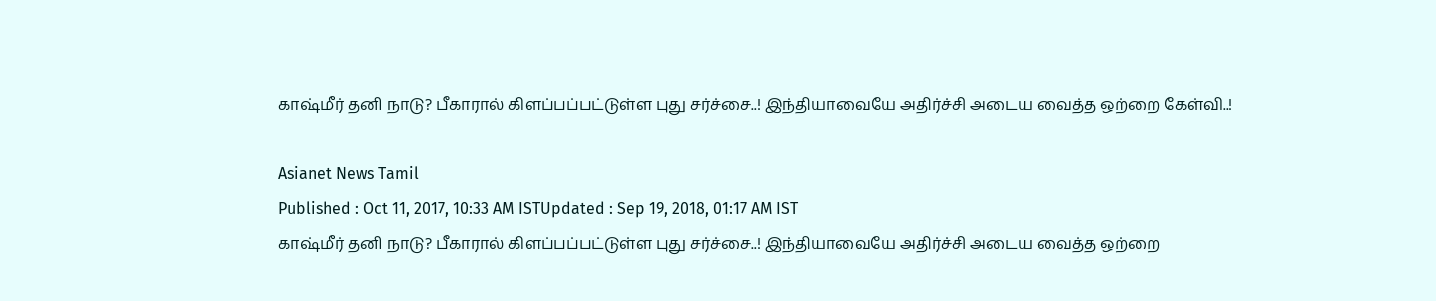காஷ்மீர் தனி நாடு? பீகாரால் கிளப்பப்பட்டுள்ள புது சர்ச்சை..! இந்தியாவையே அதிர்ச்சி அடைய வைத்த ஒற்றை கேள்வி..!

Asianet News Tamil
Published : Oct 11, 2017, 10:33 AM ISTUpdated : Sep 19, 2018, 01:17 AM IST
காஷ்மீர் தனி நாடு? பீகாரால் கிளப்பப்பட்டுள்ள புது சர்ச்சை..! இந்தியாவையே அதிர்ச்சி அடைய வைத்த ஒற்றை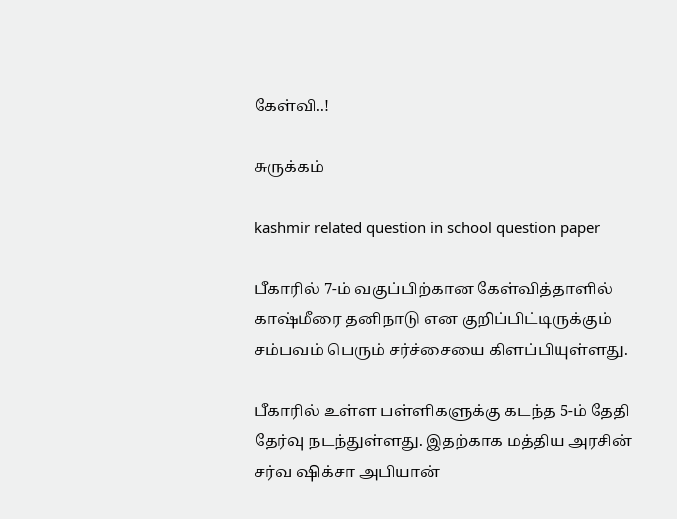கேள்வி..!

சுருக்கம்

kashmir related question in school question paper

பீகாரில் 7-ம் வகுப்பிற்கான கேள்வித்தாளில் காஷ்மீரை தனிநாடு என குறிப்பிட்டிருக்கும் சம்பவம் பெரும் சர்ச்சையை கிளப்பியுள்ளது.

பீகாரில் உள்ள பள்ளிகளுக்கு கடந்த 5-ம் தேதி தேர்வு நடந்துள்ளது. இதற்காக மத்திய அரசின் சர்வ ஷிக்சா அபியான்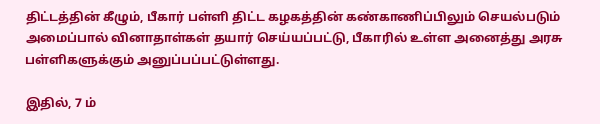திட்டத்தின் கீழும், பீகார் பள்ளி திட்ட கழகத்தின் கண்காணிப்பிலும் செயல்படும் அமைப்பால் வினாதாள்கள் தயார் செய்யப்பட்டு, பீகாரில் உள்ள அனைத்து அரசு பள்ளிகளுக்கும் அனுப்பப்பட்டுள்ளது.

இதில், 7 ம்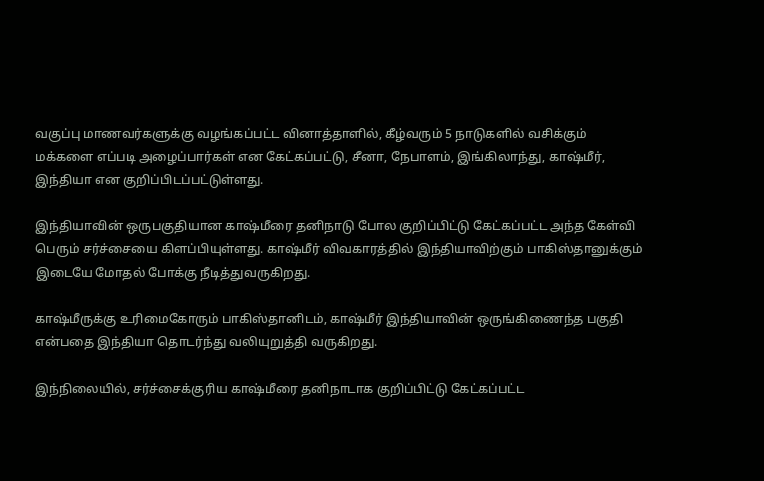வகுப்பு மாணவர்களுக்கு வழங்கப்பட்ட வினாத்தாளில், கீழ்வரும் 5 நாடுகளில் வசிக்கும் மக்களை எப்படி அழைப்பார்கள் என கேட்கப்பட்டு, சீனா, நேபாளம், இங்கிலாந்து, காஷ்மீர், இந்தியா என குறிப்பிடப்பட்டுள்ளது.

இந்தியாவின் ஒருபகுதியான காஷ்மீரை தனிநாடு போல குறிப்பிட்டு கேட்கப்பட்ட அந்த கேள்வி பெரும் சர்ச்சையை கிளப்பியுள்ளது. காஷ்மீர் விவகாரத்தில் இந்தியாவிற்கும் பாகிஸ்தானுக்கும் இடையே மோதல் போக்கு நீடித்துவருகிறது.

காஷ்மீருக்கு உரிமைகோரும் பாகிஸ்தானிடம், காஷ்மீர் இந்தியாவின் ஒருங்கிணைந்த பகுதி என்பதை இந்தியா தொடர்ந்து வலியுறுத்தி வருகிறது.

இந்நிலையில், சர்ச்சைக்குரிய காஷ்மீரை தனிநாடாக குறிப்பிட்டு கேட்கப்பட்ட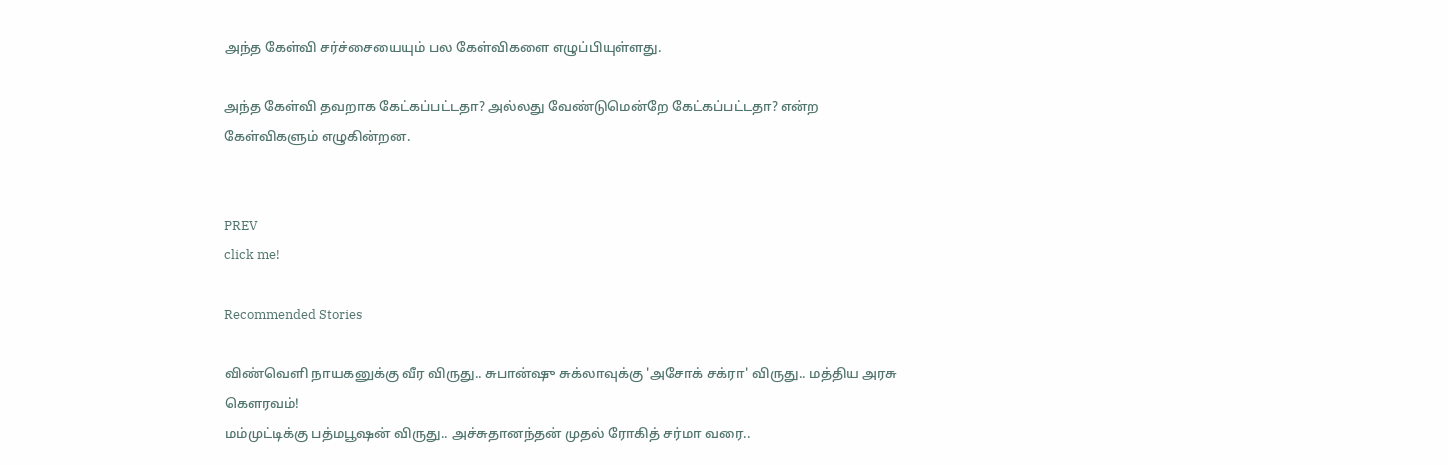அந்த கேள்வி சர்ச்சையையும் பல கேள்விகளை எழுப்பியுள்ளது.

அந்த கேள்வி தவறாக கேட்கப்பட்டதா? அல்லது வேண்டுமென்றே கேட்கப்பட்டதா? என்ற கேள்விகளும் எழுகின்றன.


PREV
click me!

Recommended Stories

விண்வெளி நாயகனுக்கு வீர விருது.. சுபான்ஷு சுக்லாவுக்கு 'அசோக் சக்ரா' விருது.. மத்திய அரசு கெளரவம்!
மம்முட்டிக்கு பத்மபூஷன் விருது.. அச்சுதானந்தன் முதல் ரோகித் சர்மா வரை..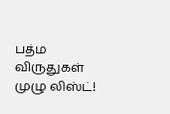பத்ம விருதுகள் முழு லிஸ்ட்!